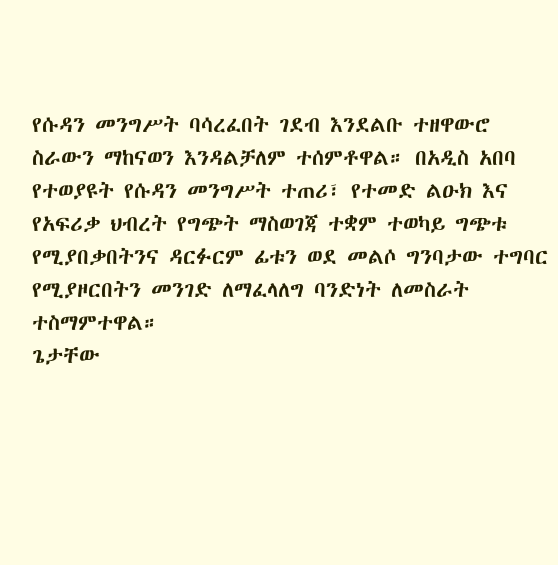የሱዳን መንግሥት ባሳረፈበት ገደብ እንደልቡ ተዘዋውሮ ስራውን ማከናወን እንዳልቻለም ተሰምቶዋል። በአዲስ አበባ የተወያዩት የሱዳን መንግሥት ተጠሪ፣ የተመድ ልዑክ እና የአፍሪቃ ህብረት የግጭት ማስወገጃ ተቋም ተወካይ ግጭቱ የሚያበቃበትንና ዳርፉርም ፊቱን ወደ መልሶ ግንባታው ተግባር የሚያዞርበትን መንገድ ለማፈላለግ ባንድነት ለመስራት ተስማምተዋል።
ጌታቸው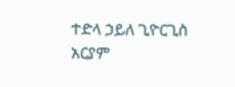ተድላ ኃይለ ጊዮርጊስ
አርያም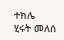ተክሌ
ሂሩት መለሰ